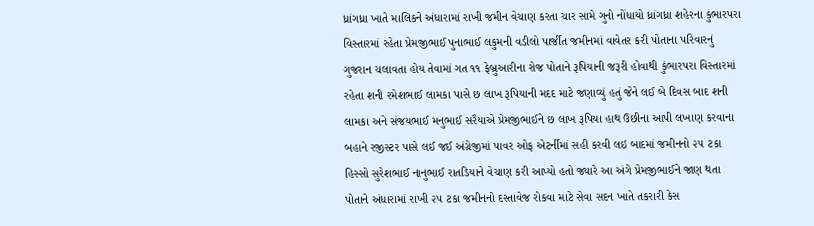ધ્રાંગધ્રા ખાતે માલિકને અંધારામાં રાખી જમીન વેચાણ કરતા ચાર સામે ગુનો નોંધાયો ધ્રાંગધ્રા શહેરના કુંભારપરા વિસ્તારમાં રહેતા પ્રેમજીભાઈ પુનાભાઈ લકુમની વડીલો પાર્જીત જમીનમાં વાવેતર કરી પોતાના પરિવારનું ગુજરાન ચલાવતા હોય તેવામાં ગત ૧૧ ફેબ્રુઆરીના રોજ પોતાને રૂપિયાની જરૂરી હોવાથી કુંભારપરા વિસ્તારમાં રહેતા શની રમેશભાઈ લામકા પાસે છ લાખ રૂપિયાની મદદ માટે જણાવ્યું હતું જેને લઈ બે દિવસ બાદ શની લામકા અને સંજયભાઈ મનુભાઈ સરૈયાએ પ્રેમજીભાઈને છ લાખ રૂપિયા હાથ ઉછીના આપી લખાણ કરવાના બહાને રજીસ્ટર પાસે લઈ જઈ અંગ્રેજીમાં પાવર ઓફ એટર્નીમાં સહી કરવી લઇ બાદમાં જમીનનો ૨૫ ટકા હિસ્સો સુરેશભાઈ નાનુભાઈ રાતડિયાને વેચાણ કરી આપ્યો હતો જ્યારે આ અંગે પ્રેમજીભાઈને જાણ થતા પોતાને અંધારામાં રાખી ૨૫ ટકા જમીનનો દસ્તાવેજ રોકવા માટે સેવા સદન ખાતે તકરારી કેસ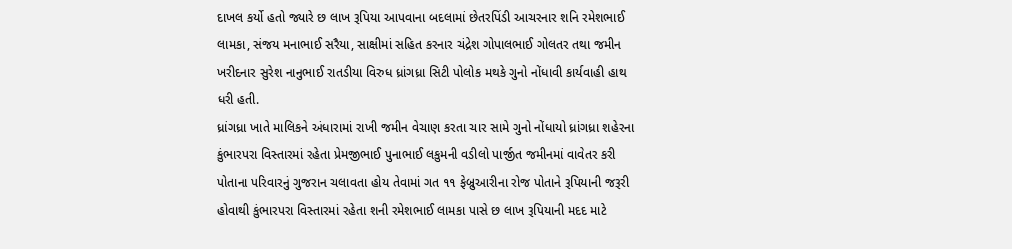દાખલ કર્યો હતો જ્યારે છ લાખ રૂપિયા આપવાના બદલામાં છેતરપિંડી આચરનાર શનિ રમેશભાઈ લામકા, સંજય મનાભાઈ સરૈયા, સાક્ષીમાં સહિત કરનાર ચંદ્રેશ ગોપાલભાઈ ગોલતર તથા જમીન ખરીદનાર સુરેશ નાનુભાઈ રાતડીયા વિરુધ ધ્રાંગધ્રા સિટી પોલોક મથકે ગુનો નોંધાવી કાર્યવાહી હાથ ધરી હતી.
ધ્રાંગધ્રા ખાતે માલિકને અંધારામાં રાખી જમીન વેચાણ કરતા ચાર સામે ગુનો નોંધાયો ધ્રાંગધ્રા શહેરના કુંભારપરા વિસ્તારમાં રહેતા પ્રેમજીભાઈ પુનાભાઈ લકુમની વડીલો પાર્જીત જમીનમાં વાવેતર કરી પોતાના પરિવારનું ગુજરાન ચલાવતા હોય તેવામાં ગત ૧૧ ફેબ્રુઆરીના રોજ પોતાને રૂપિયાની જરૂરી હોવાથી કુંભારપરા વિસ્તારમાં રહેતા શની રમેશભાઈ લામકા પાસે છ લાખ રૂપિયાની મદદ માટે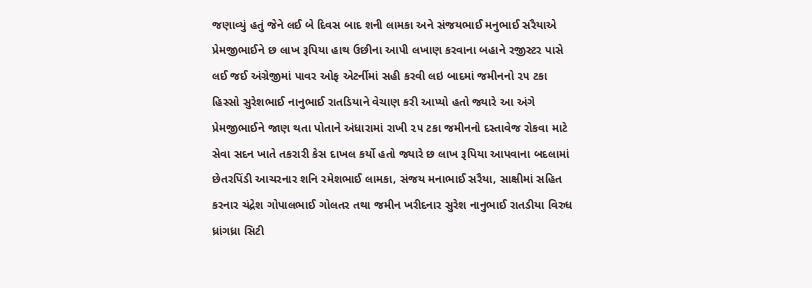જણાવ્યું હતું જેને લઈ બે દિવસ બાદ શની લામકા અને સંજયભાઈ મનુભાઈ સરૈયાએ પ્રેમજીભાઈને છ લાખ રૂપિયા હાથ ઉછીના આપી લખાણ કરવાના બહાને રજીસ્ટર પાસે લઈ જઈ અંગ્રેજીમાં પાવર ઓફ એટર્નીમાં સહી કરવી લઇ બાદમાં જમીનનો ૨૫ ટકા હિસ્સો સુરેશભાઈ નાનુભાઈ રાતડિયાને વેચાણ કરી આપ્યો હતો જ્યારે આ અંગે પ્રેમજીભાઈને જાણ થતા પોતાને અંધારામાં રાખી ૨૫ ટકા જમીનનો દસ્તાવેજ રોકવા માટે સેવા સદન ખાતે તકરારી કેસ દાખલ કર્યો હતો જ્યારે છ લાખ રૂપિયા આપવાના બદલામાં છેતરપિંડી આચરનાર શનિ રમેશભાઈ લામકા, સંજય મનાભાઈ સરૈયા, સાક્ષીમાં સહિત કરનાર ચંદ્રેશ ગોપાલભાઈ ગોલતર તથા જમીન ખરીદનાર સુરેશ નાનુભાઈ રાતડીયા વિરુધ ધ્રાંગધ્રા સિટી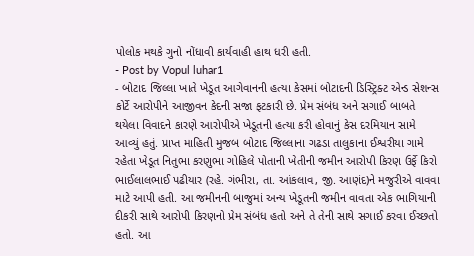પોલોક મથકે ગુનો નોંધાવી કાર્યવાહી હાથ ધરી હતી.
- Post by Vopul luhar1
- બોટાદ જિલ્લા ખાતે ખેડૂત આગેવાનની હત્યા કેસમાં બોટાદની ડિસ્ટ્રિક્ટ એન્ડ સેશન્સ કોર્ટે આરોપીને આજીવન કેદની સજા ફટકારી છે. પ્રેમ સંબંધ અને સગાઈ બાબતે થયેલા વિવાદને કારણે આરોપીએ ખેડૂતની હત્યા કરી હોવાનું કેસ દરમિયાન સામે આવ્યું હતું. પ્રાપ્ત માહિતી મુજબ બોટાદ જિલ્લાના ગઢડા તાલુકાના ઈશ્વરીયા ગામે રહેતા ખેડૂત નિતુભા કરણુભા ગોહિલે પોતાની ખેતીની જમીન આરોપી કિરણ ઉર્ફે કિરો ભાઈલાલભાઈ પઢીયાર (રહે. ગંભીરા, તા. આંકલાવ, જી. આણંદ)ને મજુરીએ વાવવા માટે આપી હતી. આ જમીનની બાજુમાં અન્ય ખેડૂતની જમીન વાવતા એક ભાગિયાની દીકરી સાથે આરોપી કિરણનો પ્રેમ સંબંધ હતો અને તે તેની સાથે સગાઈ કરવા ઈચ્છતો હતો. આ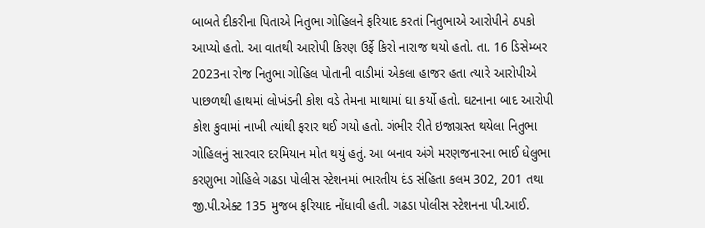બાબતે દીકરીના પિતાએ નિતુભા ગોહિલને ફરિયાદ કરતાં નિતુભાએ આરોપીને ઠપકો આપ્યો હતો. આ વાતથી આરોપી કિરણ ઉર્ફે કિરો નારાજ થયો હતો. તા. 16 ડિસેમ્બર 2023ના રોજ નિતુભા ગોહિલ પોતાની વાડીમાં એકલા હાજર હતા ત્યારે આરોપીએ પાછળથી હાથમાં લોખંડની કોશ વડે તેમના માથામાં ઘા કર્યો હતો. ઘટનાના બાદ આરોપી કોશ કુવામાં નાખી ત્યાંથી ફરાર થઈ ગયો હતો. ગંભીર રીતે ઇજાગ્રસ્ત થયેલા નિતુભા ગોહિલનું સારવાર દરમિયાન મોત થયું હતું. આ બનાવ અંગે મરણજનારના ભાઈ ધેલુભા કરણુભા ગોહિલે ગઢડા પોલીસ સ્ટેશનમાં ભારતીય દંડ સંહિતા કલમ 302, 201 તથા જી.પી.એક્ટ 135 મુજબ ફરિયાદ નોંધાવી હતી. ગઢડા પોલીસ સ્ટેશનના પી.આઈ.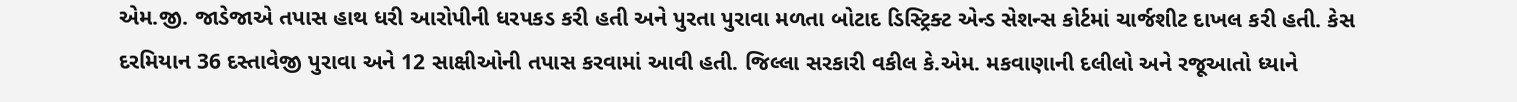એમ.જી. જાડેજાએ તપાસ હાથ ધરી આરોપીની ધરપકડ કરી હતી અને પુરતા પુરાવા મળતા બોટાદ ડિસ્ટ્રિક્ટ એન્ડ સેશન્સ કોર્ટમાં ચાર્જશીટ દાખલ કરી હતી. કેસ દરમિયાન 36 દસ્તાવેજી પુરાવા અને 12 સાક્ષીઓની તપાસ કરવામાં આવી હતી. જિલ્લા સરકારી વકીલ કે.એમ. મકવાણાની દલીલો અને રજૂઆતો ધ્યાને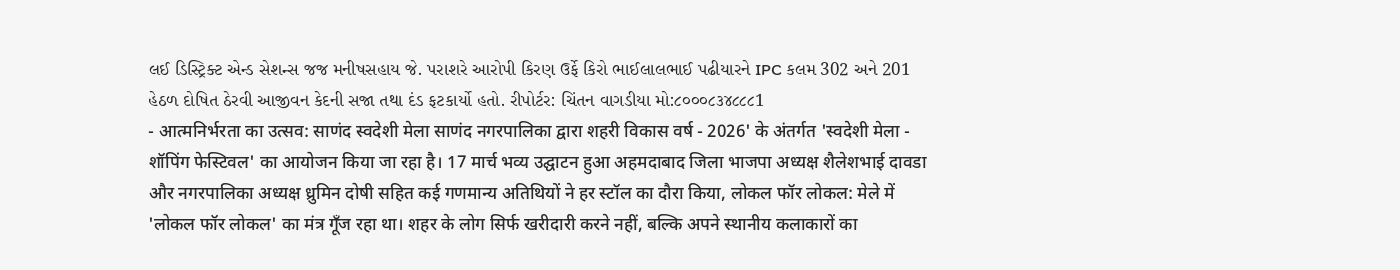લઈ ડિસ્ટ્રિક્ટ એન્ડ સેશન્સ જજ મનીષસહાય જે. પરાશરે આરોપી કિરણ ઉર્ફે કિરો ભાઈલાલભાઈ પઢીયારને IPC કલમ 302 અને 201 હેઠળ દોષિત ઠેરવી આજીવન કેદની સજા તથા દંડ ફટકાર્યો હતો. રીપોર્ટર: ચિંતન વાગડીયા મો:૮૦૦૦૮૩૪૮૮૮1
- आत्मनिर्भरता का उत्सव: साणंद स्वदेशी मेला साणंद नगरपालिका द्वारा शहरी विकास वर्ष - 2026' के अंतर्गत 'स्वदेशी मेला - शॉपिंग फेस्टिवल' का आयोजन किया जा रहा है। 17 मार्च भव्य उद्घाटन हुआ अहमदाबाद जिला भाजपा अध्यक्ष शैलेशभाई दावडा और नगरपालिका अध्यक्ष ध्रुमिन दोषी सहित कई गणमान्य अतिथियों ने हर स्टॉल का दौरा किया, लोकल फॉर लोकल: मेले में 'लोकल फॉर लोकल' का मंत्र गूँज रहा था। शहर के लोग सिर्फ खरीदारी करने नहीं, बल्कि अपने स्थानीय कलाकारों का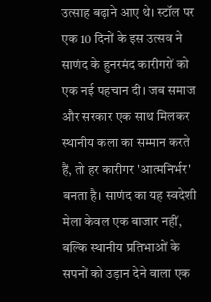उत्साह बढ़ाने आए थे। स्टॉल पर एक 10 दिनों के इस उत्सव ने साणंद के हुनरमंद कारीगरों को एक नई पहचान दी। जब समाज और सरकार एक साथ मिलकर स्थानीय कला का सम्मान करते हैं, तो हर कारीगर 'आत्मनिर्भर' बनता है। साणंद का यह स्वदेशी मेला केवल एक बाजार नहीं, बल्कि स्थानीय प्रतिभाओं के सपनों को उड़ान देने वाला एक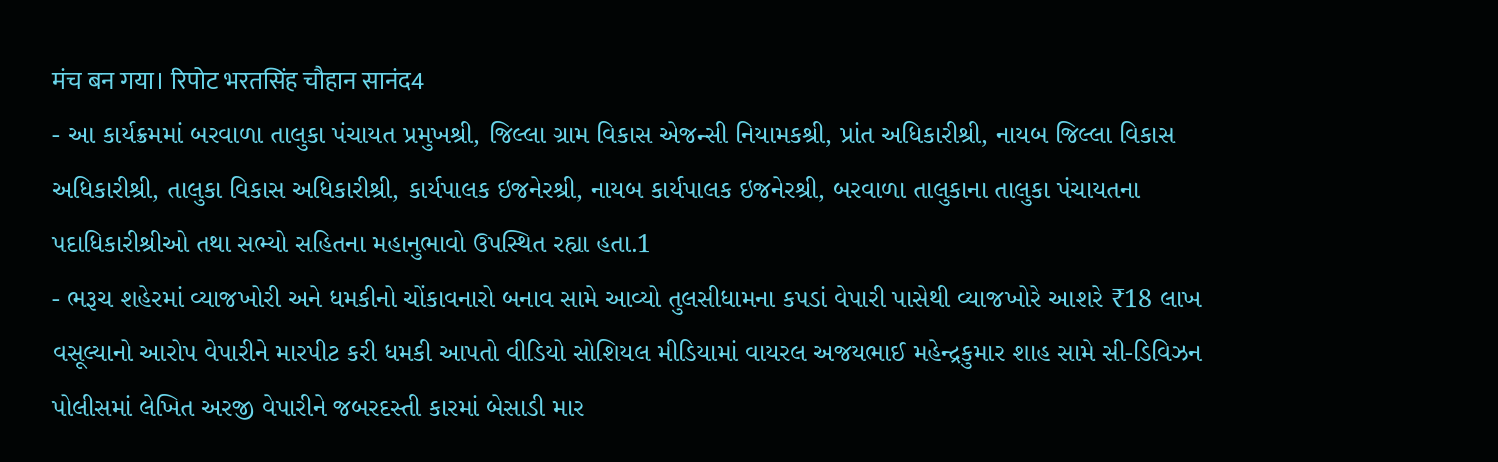मंच बन गया। रिपोट भरतसिंह चौहान सानंद4
- આ કાર્યક્રમમાં બરવાળા તાલુકા પંચાયત પ્રમુખશ્રી, જિલ્લા ગ્રામ વિકાસ એજન્સી નિયામકશ્રી, પ્રાંત અધિકારીશ્રી, નાયબ જિલ્લા વિકાસ અધિકારીશ્રી, તાલુકા વિકાસ અધિકારીશ્રી, કાર્યપાલક ઇજનેરશ્રી, નાયબ કાર્યપાલક ઇજનેરશ્રી, બરવાળા તાલુકાના તાલુકા પંચાયતના પદાધિકારીશ્રીઓ તથા સભ્યો સહિતના મહાનુભાવો ઉપસ્થિત રહ્યા હતા.1
- ભરૂચ શહેરમાં વ્યાજખોરી અને ધમકીનો ચોંકાવનારો બનાવ સામે આવ્યો તુલસીધામના કપડાં વેપારી પાસેથી વ્યાજખોરે આશરે ₹18 લાખ વસૂલ્યાનો આરોપ વેપારીને મારપીટ કરી ધમકી આપતો વીડિયો સોશિયલ મીડિયામાં વાયરલ અજયભાઈ મહેન્દ્રકુમાર શાહ સામે સી-ડિવિઝન પોલીસમાં લેખિત અરજી વેપારીને જબરદસ્તી કારમાં બેસાડી માર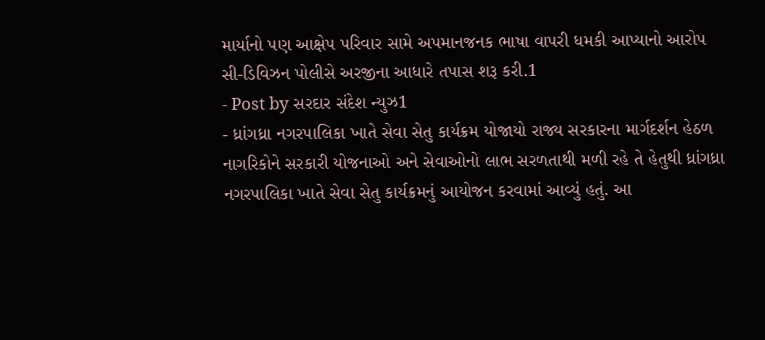માર્યાનો પણ આક્ષેપ પરિવાર સામે અપમાનજનક ભાષા વાપરી ધમકી આપ્યાનો આરોપ સી-ડિવિઝન પોલીસે અરજીના આધારે તપાસ શરૂ કરી.1
- Post by સરદાર સંદેશ ન્યુઝ1
- ધ્રાંગધ્રા નગરપાલિકા ખાતે સેવા સેતુ કાર્યક્રમ યોજાયો રાજ્ય સરકારના માર્ગદર્શન હેઠળ નાગરિકોને સરકારી યોજનાઓ અને સેવાઓનો લાભ સરળતાથી મળી રહે તે હેતુથી ધ્રાંગધ્રા નગરપાલિકા ખાતે સેવા સેતુ કાર્યક્રમનું આયોજન કરવામાં આવ્યું હતું. આ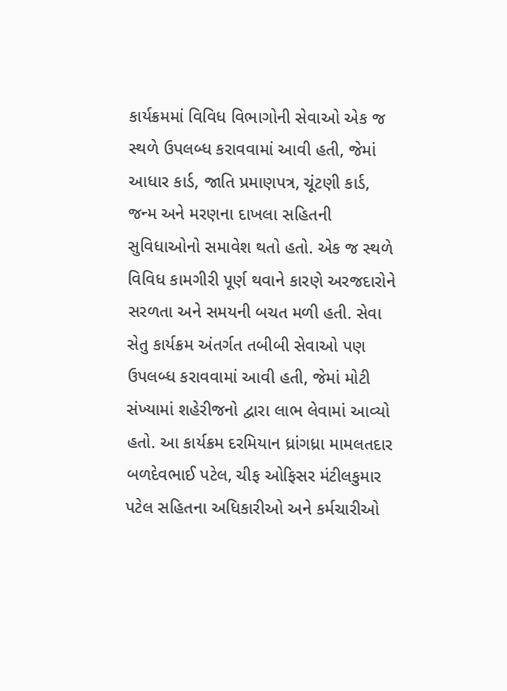કાર્યક્રમમાં વિવિધ વિભાગોની સેવાઓ એક જ સ્થળે ઉપલબ્ધ કરાવવામાં આવી હતી, જેમાં આધાર કાર્ડ, જાતિ પ્રમાણપત્ર, ચૂંટણી કાર્ડ, જન્મ અને મરણના દાખલા સહિતની સુવિધાઓનો સમાવેશ થતો હતો. એક જ સ્થળે વિવિધ કામગીરી પૂર્ણ થવાને કારણે અરજદારોને સરળતા અને સમયની બચત મળી હતી. સેવા સેતુ કાર્યક્રમ અંતર્ગત તબીબી સેવાઓ પણ ઉપલબ્ધ કરાવવામાં આવી હતી, જેમાં મોટી સંખ્યામાં શહેરીજનો દ્વારા લાભ લેવામાં આવ્યો હતો. આ કાર્યક્રમ દરમિયાન ધ્રાંગધ્રા મામલતદાર બળદેવભાઈ પટેલ, ચીફ ઓફિસર મંટીલકુમાર પટેલ સહિતના અધિકારીઓ અને કર્મચારીઓ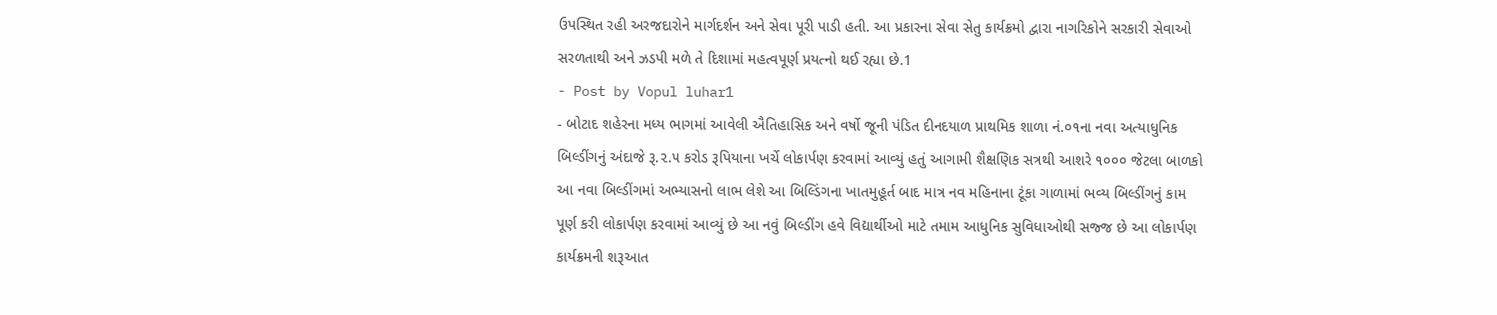ઉપસ્થિત રહી અરજદારોને માર્ગદર્શન અને સેવા પૂરી પાડી હતી. આ પ્રકારના સેવા સેતુ કાર્યક્રમો દ્વારા નાગરિકોને સરકારી સેવાઓ સરળતાથી અને ઝડપી મળે તે દિશામાં મહત્વપૂર્ણ પ્રયત્નો થઈ રહ્યા છે.1
- Post by Vopul luhar1
- બોટાદ શહેરના મધ્ય ભાગમાં આવેલી ઐતિહાસિક અને વર્ષો જૂની પંડિત દીનદયાળ પ્રાથમિક શાળા નં.૦૧ના નવા અત્યાધુનિક બિલ્ડીંગનું અંદાજે રૂ.૨.૫ કરોડ રૂપિયાના ખર્ચે લોકાર્પણ કરવામાં આવ્યું હતું આગામી શૈક્ષણિક સત્રથી આશરે ૧૦૦૦ જેટલા બાળકો આ નવા બિલ્ડીંગમાં અભ્યાસનો લાભ લેશે આ બિલ્ડિંગના ખાતમુહૂર્ત બાદ માત્ર નવ મહિનાના ટૂંકા ગાળામાં ભવ્ય બિલ્ડીંગનું કામ પૂર્ણ કરી લોકાર્પણ કરવામાં આવ્યું છે આ નવું બિલ્ડીંગ હવે વિદ્યાર્થીઓ માટે તમામ આધુનિક સુવિધાઓથી સજ્જ છે આ લોકાર્પણ કાર્યક્રમની શરૂઆત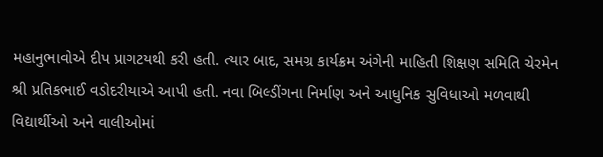મહાનુભાવોએ દીપ પ્રાગટયથી કરી હતી. ત્યાર બાદ, સમગ્ર કાર્યક્રમ અંગેની માહિતી શિક્ષણ સમિતિ ચેરમેન શ્રી પ્રતિકભાઈ વડોદરીયાએ આપી હતી. નવા બિલ્ડીંગના નિર્માણ અને આધુનિક સુવિધાઓ મળવાથી વિદ્યાર્થીઓ અને વાલીઓમાં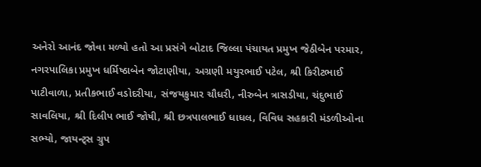અનેરો આનંદ જોવા મળ્યો હતો આ પ્રસંગે બોટાદ જિલ્લા પંચાયત પ્રમુખ જેઠીબેન પરમાર, નગરપાલિકા પ્રમુખ ધર્મિષ્ઠાબેન જોટાણીયા, અગ્રણી મયુરભાઈ પટેલ, શ્રી કિરીટભાઈ પાટીવાળા, પ્રતીકભાઈ વડોદરીયા, સંજયકુમાર ચૌધરી, નીરુબેન ત્રાસડીયા, ચંદુભાઈ સાવલિયા, શ્રી દિલીપ ભાઈ જોષી, શ્રી છત્રપાલભાઈ ધાધલ, વિવિધ સહકારી મંડળીઓના સભ્યો, જાયન્ટ્સ ગ્રુપ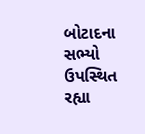બોટાદના સભ્યો ઉપસ્થિત રહ્યા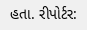હતા. રીપોર્ટર: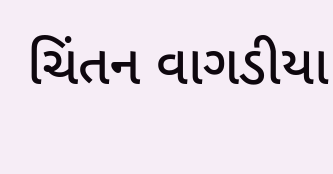ચિંતન વાગડીયા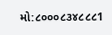મો:૮૦૦૦૮૩૪૮૮૮1